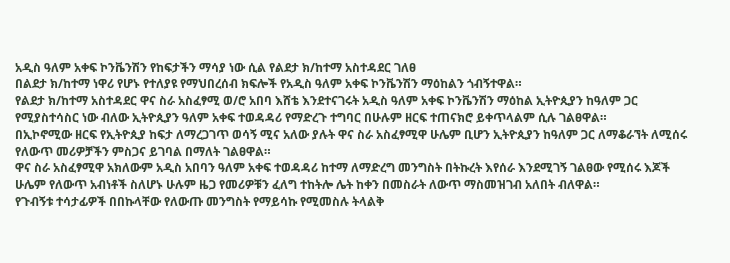አዲስ ዓለም አቀፍ ኮንቬንሽን የከፍታችን ማሳያ ነው ሲል የልደታ ክ/ከተማ አስተዳደር ገለፀ
በልደታ ክ/ከተማ ነዋሪ የሆኑ የተለያዩ የማህበረሰብ ክፍሎች የአዲስ ዓለም አቀፍ ኮንቬንሽን ማዕከልን ጎብኝተዋል።
የልደታ ክ/ከተማ አስተዳደር ዋና ስራ አስፈፃሚ ወ/ሮ አበባ እሸቴ እንደተናገሩት አዲስ ዓለም አቀፍ ኮንቬንሽን ማዕከል ኢትዮጲያን ከዓለም ጋር የሚያስተሳስር ነው ብለው ኢትዮጲያን ዓለም አቀፍ ተወዳዳሪ የማድረጉ ተግባር በሁሉም ዘርፍ ተጠናክሮ ይቀጥላልም ሲሉ ገልፀዋል።
በኢኮኖሚው ዘርፍ የኢትዮጲያ ከፍታ ለማረጋገጥ ወሳኝ ሚና አለው ያሉት ዋና ስራ አስፈፃሚዋ ሁሌም ቢሆን ኢትዮጲያን ከዓለም ጋር ለማቆራኘት ለሚሰሩ የለውጥ መሪዎቻችን ምስጋና ይገባል በማለት ገልፀዋል።
ዋና ስራ አስፈፃሚዋ አክለውም አዲስ አበባን ዓለም አቀፍ ተወዳዳሪ ከተማ ለማድረግ መንግስት በትኩረት እየሰራ እንደሚገኝ ገልፀው የሚሰሩ እጆች ሁሌም የለውጥ አብነቶች ስለሆኑ ሁሉም ዜጋ የመሪዎቹን ፈለግ ተከትሎ ሌት ከቀን በመስራት ለውጥ ማስመዝገብ አለበት ብለዋል።
የጉብኝቱ ተሳታፊዎች በበኩላቸው የለውጡ መንግስት የማይሳኩ የሚመስሉ ትላልቅ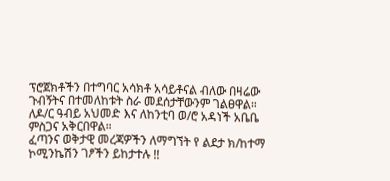ፕሮጀክቶችን በተግባር አሳክቶ አሳይቶናል ብለው በዛሬው ጉብኝትና በተመለከቱት ስራ መደሰታቸውንም ገልፀዋል።
ለዶ/ር ዓብይ አህመድ እና ለከንቲባ ወ/ሮ አዳነች አቤቤ ምስጋና አቅርበዋል።
ፈጣንና ወቅታዊ መረጃዎችን ለማግኘት የ ልደታ ክ/ከተማ ኮሚንኬሽን ገፆችን ይከታተሉ !!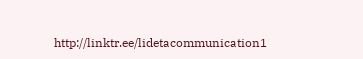http://linktr.ee/lidetacommunication1